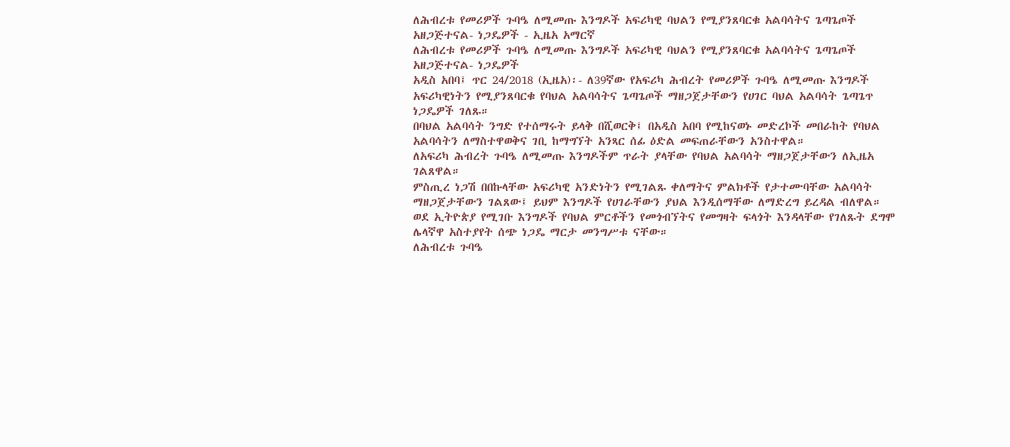ለሕብረቱ የመሪዎች ጉባዔ ለሚመጡ እንግዶች አፍሪካዊ ባህልን የሚያንጸባርቁ አልባሳትና ጌጣጌጦች አዘጋጅተናል- ነጋዴዎች - ኢዜአ አማርኛ
ለሕብረቱ የመሪዎች ጉባዔ ለሚመጡ እንግዶች አፍሪካዊ ባህልን የሚያንጸባርቁ አልባሳትና ጌጣጌጦች አዘጋጅተናል- ነጋዴዎች
አዲስ አበባ፤ ጥር 24/2018 (ኢዜአ)፡- ለ39ኛው የአፍሪካ ሕብረት የመሪዎች ጉባዔ ለሚመጡ እንግዶች አፍሪካዊነትን የሚያንጸባርቁ የባህል አልባሳትና ጌጣጌጦች ማዘጋጀታቸውን የሀገር ባህል አልባሳት ጌጣጌጥ ነጋዴዎች ገለጹ።
በባህል አልባሳት ንግድ የተሰማሩት ይላቅ በሺወርቅ፤ በአዲስ አበባ የሚከናወኑ መድረኮች መበራከት የባህል አልባሳትን ለማስተዋወቅና ገቢ ከማግኘት አንጻር ሰፊ ዕድል መፍጠራቸውን አንስተዋል።
ለአፍሪካ ሕብረት ጉባዔ ለሚመጡ እንግዶችም ጥራት ያላቸው የባህል አልባሳት ማዘጋጀታቸውን ለኢዜአ ገልጸዋል።
ምስጢረ ነጋሽ በበኩላቸው አፍሪካዊ አንድነትን የሚገልጹ ቀለማትና ምልክቶች የታተሙባቸው አልባሳት ማዘጋጀታቸውን ገልጸው፤ ይህም እንግዶች የሀገራቸውን ያህል እንዲሰማቸው ለማድረግ ይረዳል ብለዋል።
ወደ ኢትዮጵያ የሚገቡ እንግዶች የባህል ምርቶችን የመጎብኘትና የመግዛት ፍላጎት እንዳላቸው የገለጹት ደግሞ ሌላኛዋ አስተያየት ሰጭ ነጋዴ ማርታ መንግሥቱ ናቸው።
ለሕብረቱ ጉባዔ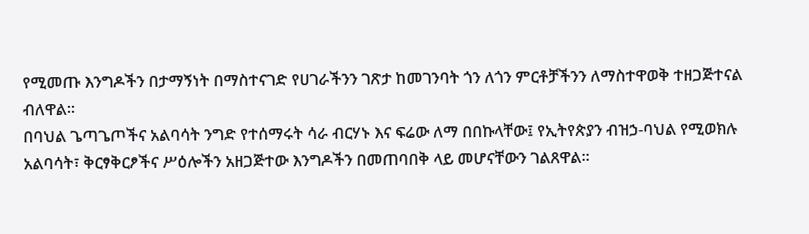የሚመጡ እንግዶችን በታማኝነት በማስተናገድ የሀገራችንን ገጽታ ከመገንባት ጎን ለጎን ምርቶቻችንን ለማስተዋወቅ ተዘጋጅተናል ብለዋል።
በባህል ጌጣጌጦችና አልባሳት ንግድ የተሰማሩት ሳራ ብርሃኑ እና ፍሬው ለማ በበኩላቸው፤ የኢትየጵያን ብዝኃ-ባህል የሚወክሉ አልባሳት፣ ቅርፃቅርፆችና ሥዕሎችን አዘጋጅተው እንግዶችን በመጠባበቅ ላይ መሆናቸውን ገልጸዋል።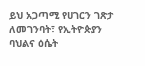ይህ አጋጣሚ የሀገርን ገጽታ ለመገንባት፣ የኢትዮጵያን ባህልና ዕሴት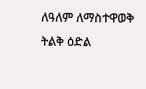ለዓለም ለማስተዋወቅ ትልቅ ዕድል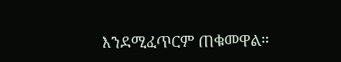እንደሚፈጥርም ጠቁመዋል።